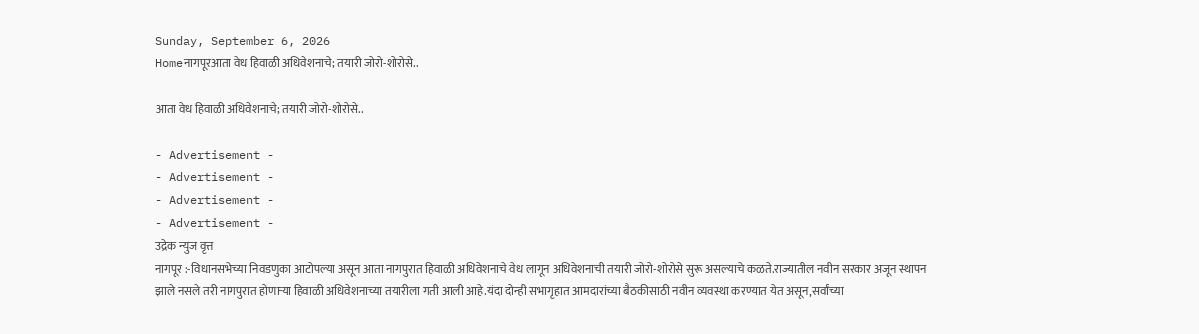Sunday, September 6, 2026
Homeनागपूरआता वेध हिवाळी अधिवेशनाचे; तयारी जोरो-शोरोसे..

आता वेध हिवाळी अधिवेशनाचे; तयारी जोरो-शोरोसे..

- Advertisement -
- Advertisement -
- Advertisement -
- Advertisement -
उद्रेक न्युज वृत्त
नागपूर :-विधानसभेच्या निवडणुका आटोपल्या असून आता नागपुरात हिवाळी अधिवेशनाचे वेध लागून अधिवेशनाची तयारी जोरो-शोरोसे सुरू असल्याचे कळते.राज्यातील नवीन सरकार अजून स्थापन झाले नसले तरी नागपुरात होणाऱ्या हिवाळी अधिवेशनाच्या तयारीला गती आली आहे.यंदा दोन्ही सभागृहात आमदारांच्या बैठकीसाठी नवीन व्यवस्था करण्यात येत असून,सर्वांच्या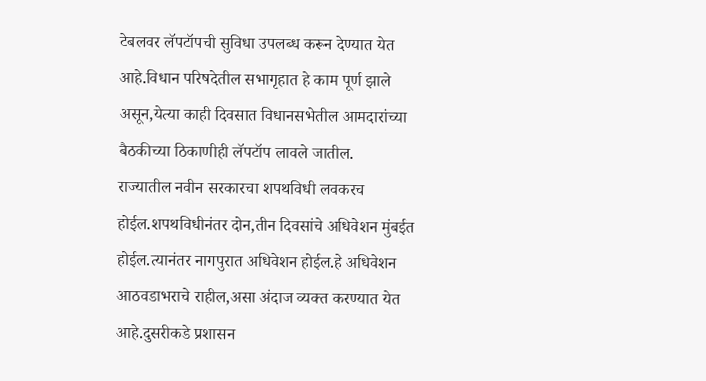टेबलवर लॅपटॉपची सुविधा उपलब्ध करून देण्यात येत आहे.विधान परिषदेतील सभागृहात हे काम पूर्ण झाले असून,येत्या काही दिवसात विधानसभेतील आमदारांच्या बैठकीच्या ठिकाणीही लॅपटॉप लावले जातील.
राज्यातील नवीन सरकारचा शपथविधी लवकरच होईल.शपथविधीनंतर दोन,तीन दिवसांचे अधिवेशन मुंबईत होईल.त्यानंतर नागपुरात अधिवेशन होईल.हे अधिवेशन आठवडाभराचे राहील,असा अंदाज व्यक्त करण्यात येत आहे.दुसरीकडे प्रशासन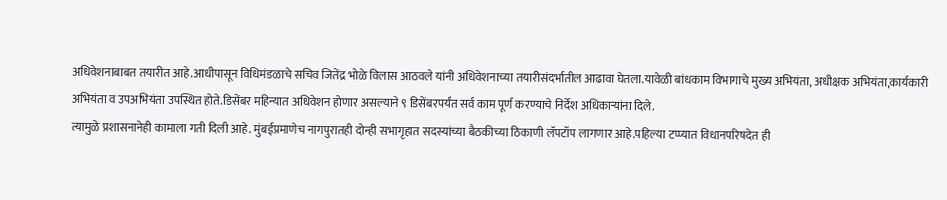अधिवेशनाबाबत तयारीत आहे.आधीपासून विधिमंडळाचे सचिव जितेंद्र भोळे विलास आठवले यांनी अधिवेशनाच्या तयारीसंदर्भातील आढावा घेतला.यावेळी बांधकाम विभागाचे मुख्य अभियंता, अधीक्षक अभियंता,कार्यकारी अभियंता व उपअभियंता उपस्थित होते.डिसेंबर महिन्यात अधिवेशन होणार असल्याने ९ डिसेंबरपर्यंत सर्व काम पूर्ण करण्याचे निर्देश अधिकाऱ्यांना दिले.
त्यामुळे प्रशासनानेही कामाला गती दिली आहे. मुंबईप्रमाणेच नागपुरातही दोन्ही सभागृहात सदस्यांच्या बैठकीच्या ठिकाणी लॅपटॉप लागणार आहे.पहिल्या टप्प्यात विधानपरिषदेत ही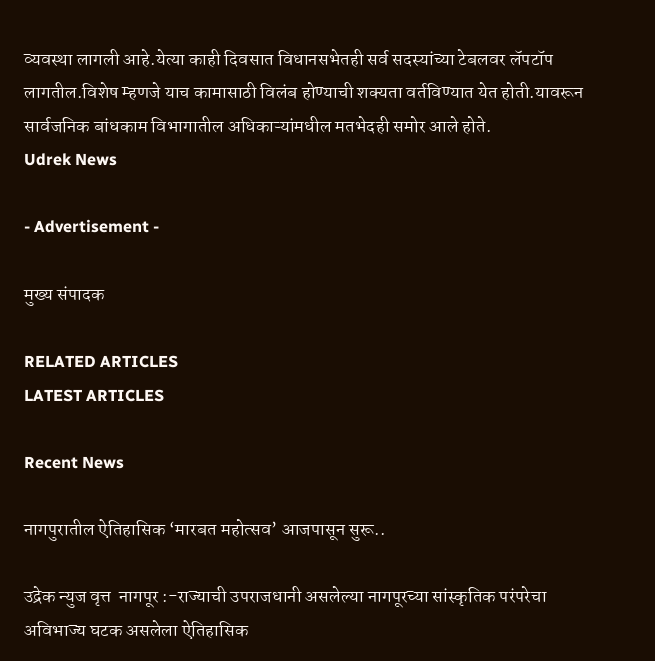व्यवस्था लागली आहे.येत्या काही दिवसात विधानसभेतही सर्व सदस्यांच्या टेबलवर लॅपटॉप लागतील.विशेष म्हणजे याच कामासाठी विलंब होण्याची शक्यता वर्तविण्यात येत होती.यावरून सार्वजनिक बांधकाम विभागातील अधिकाऱ्यांमधील मतभेदही समोर आले होते.
Udrek News

- Advertisement -

मुख्य संपादक

RELATED ARTICLES
LATEST ARTICLES

Recent News

नागपुरातील ऐतिहासिक ‘मारबत महोत्सव’ आजपासून सुरू..

उद्रेक न्युज वृत्त  नागपूर :-राज्याची उपराजधानी असलेल्या नागपूरच्या सांस्कृतिक परंपरेचा अविभाज्य घटक असलेला ऐतिहासिक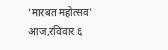'मारबत महोत्सव' आज,रविवार ६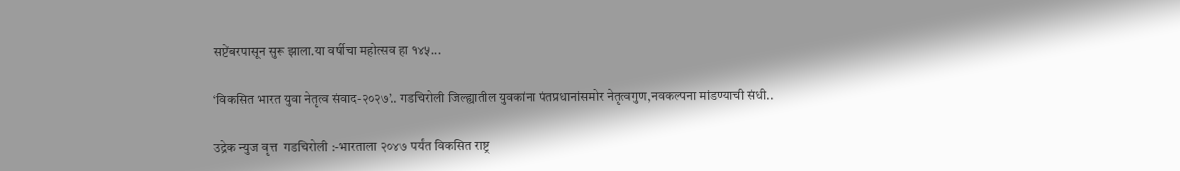सप्टेंबरपासून सुरू झाला.या वर्षीचा महोत्सव हा १४५...

‘विकसित भारत युवा नेतृत्व संवाद-२०२७’.. गडचिरोली जिल्ह्यातील युवकांना पंतप्रधानांसमोर नेतृत्वगुण,नवकल्पना मांडण्याची संधी..

उद्रेक न्युज वृत्त  गडचिरोली :-भारताला २०४७ पर्यंत विकसित राष्ट्र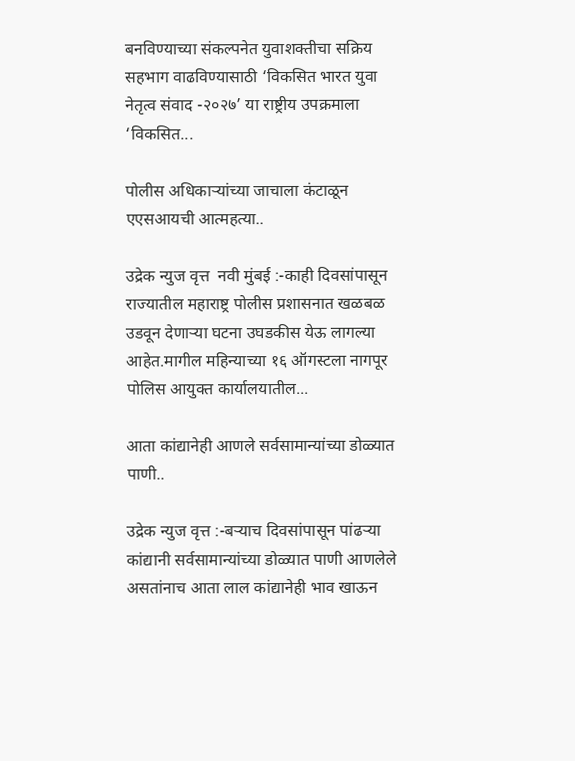बनविण्याच्या संकल्पनेत युवाशक्तीचा सक्रिय सहभाग वाढविण्यासाठी ‘विकसित भारत युवा नेतृत्व संवाद -२०२७’ या राष्ट्रीय उपक्रमाला ‘विकसित...

पोलीस अधिकाऱ्यांच्या जाचाला कंटाळून एएसआयची आत्महत्या..

उद्रेक न्युज वृत्त  नवी मुंबई :-काही दिवसांपासून राज्यातील महाराष्ट्र पोलीस प्रशासनात खळबळ उडवून देणाऱ्या घटना उघडकीस येऊ लागल्या आहेत.मागील महिन्याच्या १६ ऑगस्टला नागपूर पोलिस आयुक्त कार्यालयातील...

आता कांद्यानेही आणले सर्वसामान्यांच्या डोळ्यात पाणी..

उद्रेक न्युज वृत्त :-बऱ्याच दिवसांपासून पांढऱ्या कांद्यानी सर्वसामान्यांच्या डोळ्यात पाणी आणलेले असतांनाच आता लाल कांद्यानेही भाव खाऊन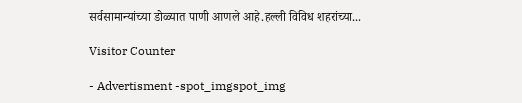सर्वसामान्यांच्या डोळ्यात पाणी आणले आहे.हल्ली विविध शहरांच्या...

Visitor Counter

- Advertisment -spot_imgspot_img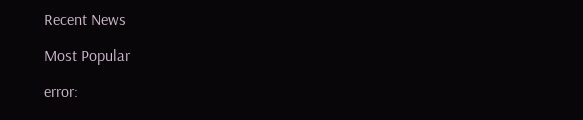Recent News

Most Popular

error: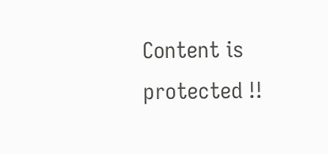Content is protected !!